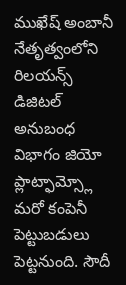ముఖేష్ అంబానీ నేతృత్వంలోని రిలయన్స్ డిజిటల్ అనుబంధ విభాగం జియో ప్లాట్ఫామ్స్లో మరో కంపెనీ పెట్టుబడులు పెట్టనుంది. సౌదీ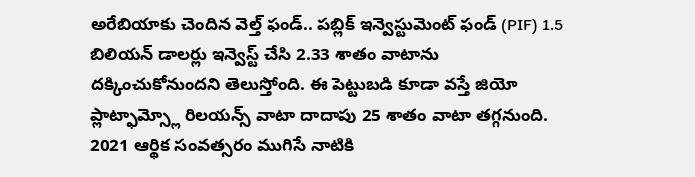అరేబియాకు చెందిన వెల్త్ ఫండ్.. పబ్లిక్ ఇన్వెస్టుమెంట్ ఫండ్ (PIF) 1.5 బిలియన్ డాలర్లు ఇన్వెస్ట్ చేసి 2.33 శాతం వాటాను దక్కించుకోనుందని తెలుస్తోంది. ఈ పెట్టుబడి కూడా వస్తే జియో ప్లాట్ఫామ్స్లో రిలయన్స్ వాటా దాదాపు 25 శాతం వాటా తగ్గనుంది.
2021 ఆర్థిక సంవత్సరం ముగిసే నాటికి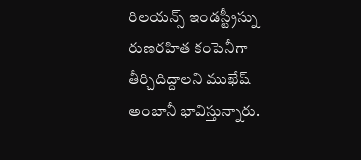రిలయన్స్ ఇండస్ట్రీస్ను రుణరహిత కంపెనీగా తీర్చిదిద్దాలని ముఖేష్ అంబానీ భావిస్తున్నారు.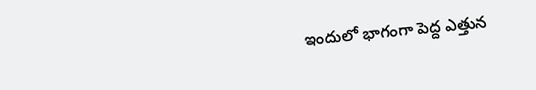ఇందులో భాగంగా పెద్ద ఎత్తున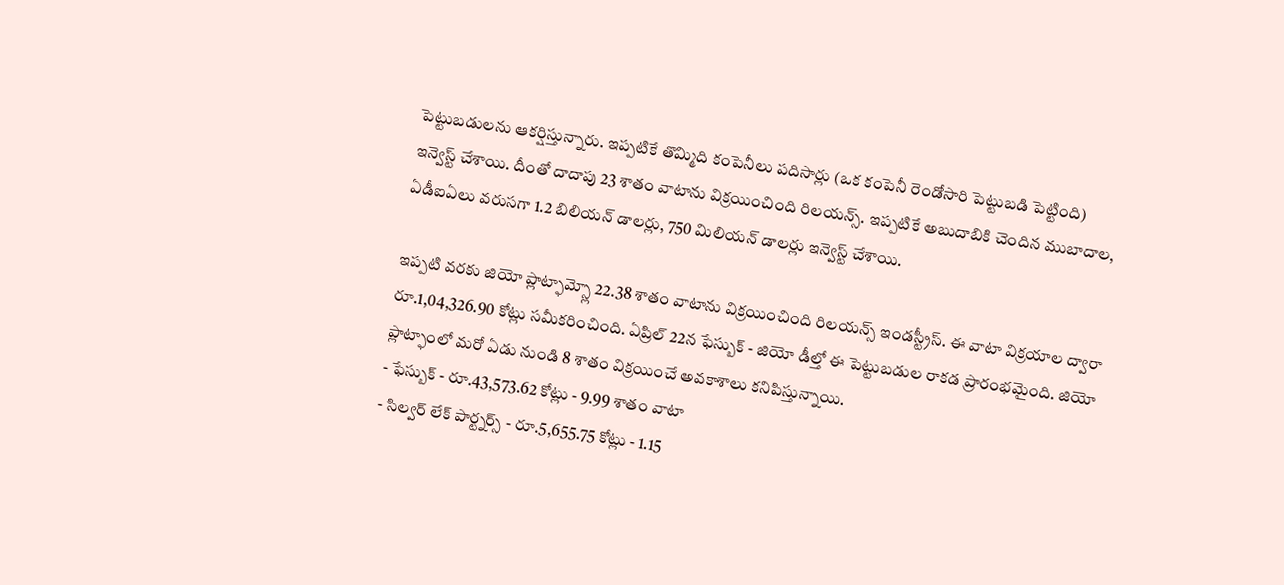పెట్టుబడులను ఆకర్షిస్తున్నారు. ఇప్పటికే తొమ్మిది కంపెనీలు పదిసార్లు (ఒక కంపెనీ రెండోసారి పెట్టుబడి పెట్టింది) ఇన్వెస్ట్ చేశాయి. దీంతో దాదాపు 23 శాతం వాటాను విక్రయించింది రిలయన్స్. ఇప్పటికే అబుదాబికి చెందిన ముబాదాల, ఏడీఐఏలు వరుసగా 1.2 బిలియన్ డాలర్లు, 750 మిలియన్ డాలర్లు ఇన్వెస్ట్ చేశాయి.

ఇప్పటి వరకు జియో ప్లాట్ఫామ్స్లో 22.38 శాతం వాటాను విక్రయించింది రిలయన్స్ ఇండస్ట్రీస్. ఈ వాటా విక్రయాల ద్వారా రూ.1,04,326.90 కోట్లు సమీకరించింది. ఏప్రిల్ 22న ఫేస్బుక్ - జియో డీల్తో ఈ పెట్టుబడుల రాకడ ప్రారంభమైంది. జియో ప్లాట్ఫాంలో మరో ఏడు నుండి 8 శాతం విక్రయించే అవకాశాలు కనిపిస్తున్నాయి.
- ఫేస్బుక్ - రూ.43,573.62 కోట్లు - 9.99 శాతం వాటా
- సిల్వర్ లేక్ పార్ట్నర్స్ - రూ.5,655.75 కోట్లు - 1.15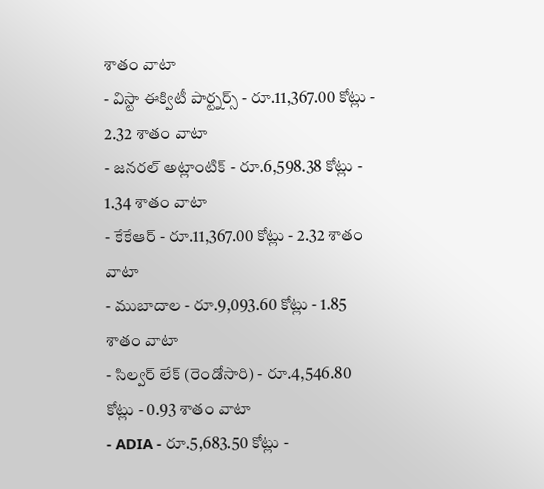శాతం వాటా
- విస్టా ఈక్విటీ పార్ట్నర్స్ - రూ.11,367.00 కోట్లు - 2.32 శాతం వాటా
- జనరల్ అట్లాంటిక్ - రూ.6,598.38 కోట్లు - 1.34 శాతం వాటా
- కేకేఆర్ - రూ.11,367.00 కోట్లు - 2.32 శాతం వాటా
- ముబాదాల - రూ.9,093.60 కోట్లు - 1.85 శాతం వాటా
- సిల్వర్ లేక్ (రెండోసారి) - రూ.4,546.80 కోట్లు - 0.93 శాతం వాటా
- ADIA - రూ.5,683.50 కోట్లు -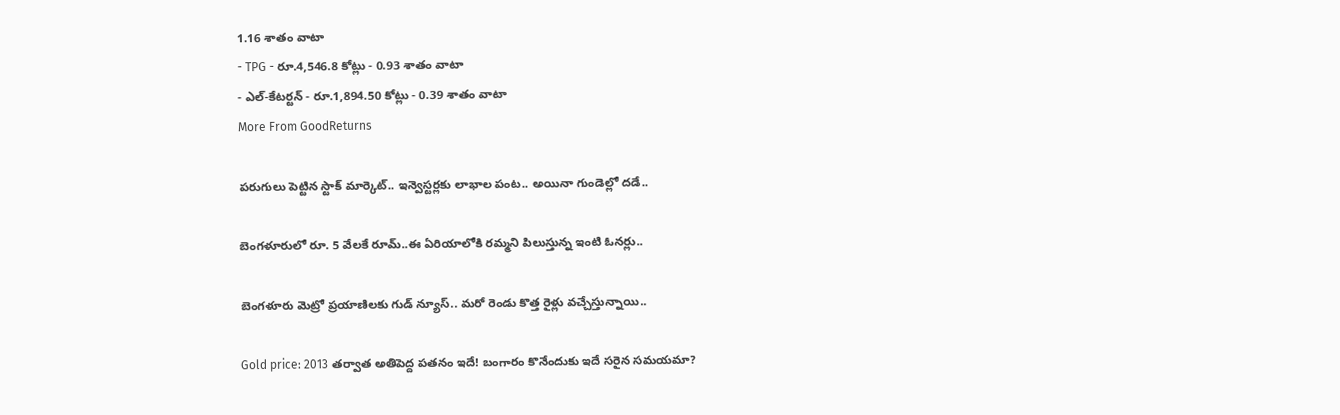1.16 శాతం వాటా
- TPG - రూ.4,546.8 కోట్లు - 0.93 శాతం వాటా
- ఎల్-కేటర్టన్ - రూ.1,894.50 కోట్లు - 0.39 శాతం వాటా
More From GoodReturns

పరుగులు పెట్టిన స్టాక్ మార్కెట్.. ఇన్వెస్టర్లకు లాభాల పంట.. అయినా గుండెల్లో దడే..

బెంగళూరులో రూ. 5 వేలకే రూమ్..ఈ ఏరియాలోకి రమ్మని పిలుస్తున్న ఇంటి ఓనర్లు..

బెంగళూరు మెట్రో ప్రయాణిలకు గుడ్ న్యూస్.. మరో రెండు కొత్త రైళ్లు వచ్చేస్తున్నాయి..

Gold price: 2013 తర్వాత అతిపెద్ద పతనం ఇదే! బంగారం కొనేందుకు ఇదే సరైన సమయమా?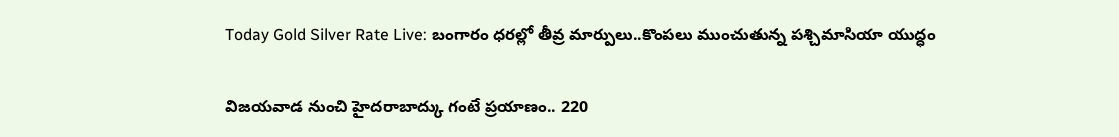Today Gold Silver Rate Live: బంగారం ధరల్లో తీవ్ర మార్పులు..కొంపలు ముంచుతున్న పశ్చిమాసియా యుద్ధం

విజయవాడ నుంచి హైదరాబాద్కు గంటే ప్రయాణం.. 220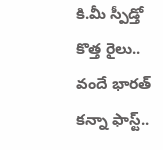కి.మీ స్పీడ్తో కొత్త రైలు.. వందే భారత్ కన్నా ఫాస్ట్..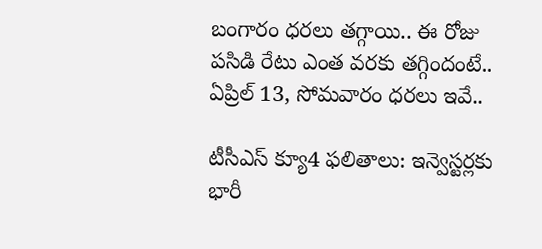బంగారం ధరలు తగ్గాయి.. ఈ రోజు పసిడి రేటు ఎంత వరకు తగ్గిందంటే.. ఏప్రిల్ 13, సోమవారం ధరలు ఇవే..

టీసీఎస్ క్యూ4 ఫలితాలు: ఇన్వెస్టర్లకు భారీ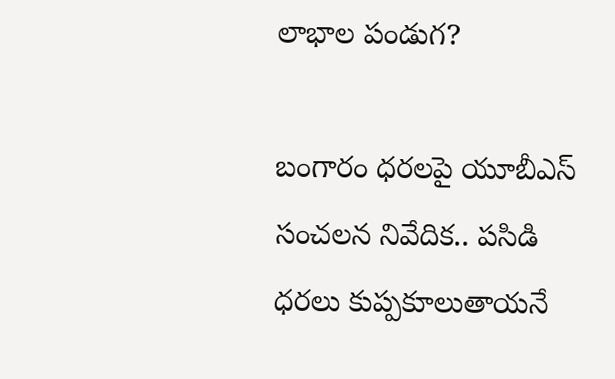లాభాల పండుగ?

బంగారం ధరలపై యూబీఎస్ సంచలన నివేదిక.. పసిడి ధరలు కుప్పకూలుతాయనే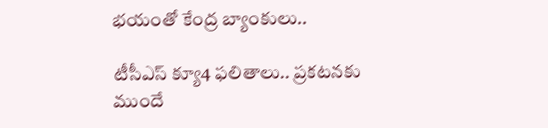భయంతో కేంద్ర బ్యాంకులు..

టీసీఎస్ క్యూ4 ఫలితాలు.. ప్రకటనకు ముందే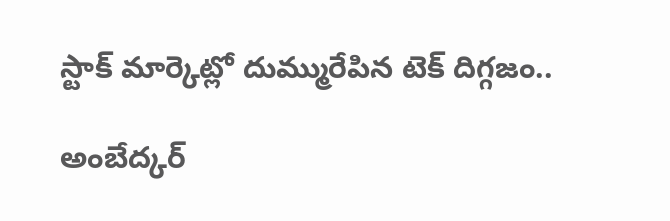స్టాక్ మార్కెట్లో దుమ్మురేపిన టెక్ దిగ్గజం..

అంబేద్కర్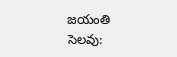జయంతి సెలవు: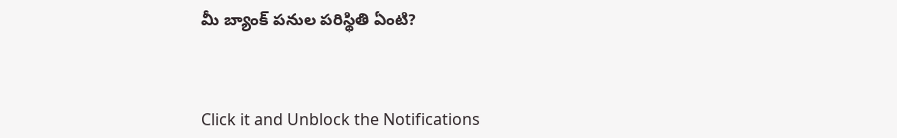మీ బ్యాంక్ పనుల పరిస్థితి ఏంటి?



Click it and Unblock the Notifications